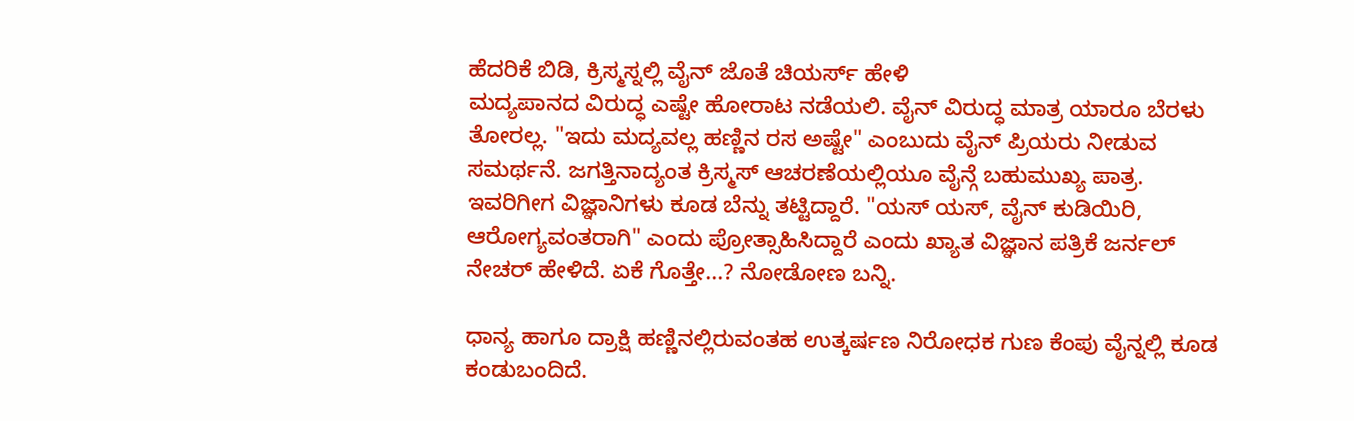ಹೆದರಿಕೆ ಬಿಡಿ, ಕ್ರಿಸ್ಮಸ್ನಲ್ಲಿ ವೈನ್ ಜೊತೆ ಚಿಯರ್ಸ್ ಹೇಳಿ
ಮದ್ಯಪಾನದ ವಿರುದ್ಧ ಎಷ್ಟೇ ಹೋರಾಟ ನಡೆಯಲಿ. ವೈನ್ ವಿರುದ್ಧ ಮಾತ್ರ ಯಾರೂ ಬೆರಳು ತೋರಲ್ಲ. "ಇದು ಮದ್ಯವಲ್ಲ ಹಣ್ಣಿನ ರಸ ಅಷ್ಟೇ" ಎಂಬುದು ವೈನ್ ಪ್ರಿಯರು ನೀಡುವ ಸಮರ್ಥನೆ. ಜಗತ್ತಿನಾದ್ಯಂತ ಕ್ರಿಸ್ಮಸ್ ಆಚರಣೆಯಲ್ಲಿಯೂ ವೈನ್ಗೆ ಬಹುಮುಖ್ಯ ಪಾತ್ರ.
ಇವರಿಗೀಗ ವಿಜ್ಞಾನಿಗಳು ಕೂಡ ಬೆನ್ನು ತಟ್ಟಿದ್ದಾರೆ. "ಯಸ್ ಯಸ್, ವೈನ್ ಕುಡಿಯಿರಿ, ಆರೋಗ್ಯವಂತರಾಗಿ" ಎಂದು ಪ್ರೋತ್ಸಾಹಿಸಿದ್ದಾರೆ ಎಂದು ಖ್ಯಾತ ವಿಜ್ಞಾನ ಪತ್ರಿಕೆ ಜರ್ನಲ್ ನೇಚರ್ ಹೇಳಿದೆ. ಏಕೆ ಗೊತ್ತೇ...? ನೋಡೋಣ ಬನ್ನಿ.

ಧಾನ್ಯ ಹಾಗೂ ದ್ರಾಕ್ಷಿ ಹಣ್ಣಿನಲ್ಲಿರುವಂತಹ ಉತ್ಕರ್ಷಣ ನಿರೋಧಕ ಗುಣ ಕೆಂಪು ವೈನ್ನಲ್ಲಿ ಕೂಡ ಕಂಡುಬಂದಿದೆ.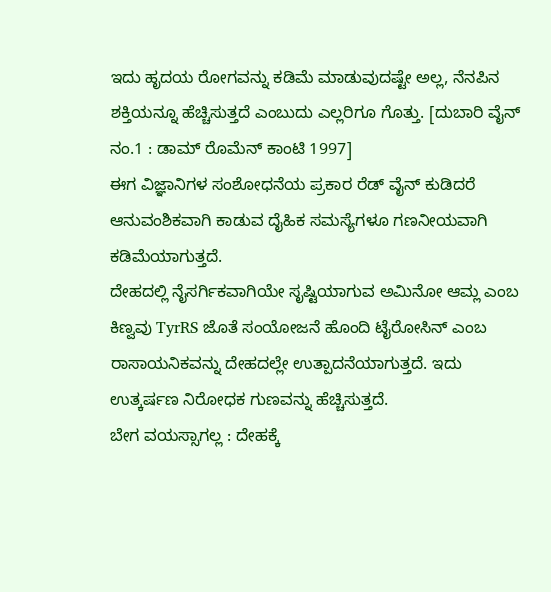ಇದು ಹೃದಯ ರೋಗವನ್ನು ಕಡಿಮೆ ಮಾಡುವುದಷ್ಟೇ ಅಲ್ಲ, ನೆನಪಿನ ಶಕ್ತಿಯನ್ನೂ ಹೆಚ್ಚಿಸುತ್ತದೆ ಎಂಬುದು ಎಲ್ಲರಿಗೂ ಗೊತ್ತು. [ದುಬಾರಿ ವೈನ್ ನಂ.1 : ಡಾಮ್ ರೊಮೆನ್ ಕಾಂಟಿ 1997]
ಈಗ ವಿಜ್ಞಾನಿಗಳ ಸಂಶೋಧನೆಯ ಪ್ರಕಾರ ರೆಡ್ ವೈನ್ ಕುಡಿದರೆ ಆನುವಂಶಿಕವಾಗಿ ಕಾಡುವ ದೈಹಿಕ ಸಮಸ್ಯೆಗಳೂ ಗಣನೀಯವಾಗಿ ಕಡಿಮೆಯಾಗುತ್ತದೆ.
ದೇಹದಲ್ಲಿ ನೈಸರ್ಗಿಕವಾಗಿಯೇ ಸೃಷ್ಟಿಯಾಗುವ ಅಮಿನೋ ಆಮ್ಲ ಎಂಬ ಕಿಣ್ವವು TyrRS ಜೊತೆ ಸಂಯೋಜನೆ ಹೊಂದಿ ಟೈರೋಸಿನ್ ಎಂಬ ರಾಸಾಯನಿಕವನ್ನು ದೇಹದಲ್ಲೇ ಉತ್ಪಾದನೆಯಾಗುತ್ತದೆ. ಇದು ಉತ್ಕರ್ಷಣ ನಿರೋಧಕ ಗುಣವನ್ನು ಹೆಚ್ಚಿಸುತ್ತದೆ.
ಬೇಗ ವಯಸ್ಸಾಗಲ್ಲ : ದೇಹಕ್ಕೆ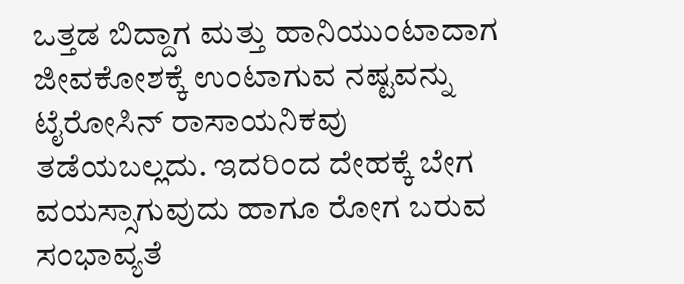ಒತ್ತಡ ಬಿದ್ದಾಗ ಮತ್ತು ಹಾನಿಯುಂಟಾದಾಗ ಜೀವಕೋಶಕ್ಕೆ ಉಂಟಾಗುವ ನಷ್ಟವನ್ನು ಟೈರೋಸಿನ್ ರಾಸಾಯನಿಕವು ತಡೆಯಬಲ್ಲದು. ಇದರಿಂದ ದೇಹಕ್ಕೆ ಬೇಗ ವಯಸ್ಸಾಗುವುದು ಹಾಗೂ ರೋಗ ಬರುವ ಸಂಭಾವ್ಯತೆ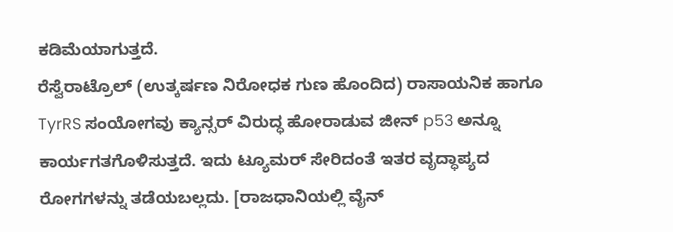ಕಡಿಮೆಯಾಗುತ್ತದೆ.
ರೆಸ್ವೆರಾಟ್ರೊಲ್ (ಉತ್ಕರ್ಷಣ ನಿರೋಧಕ ಗುಣ ಹೊಂದಿದ) ರಾಸಾಯನಿಕ ಹಾಗೂ TyrRS ಸಂಯೋಗವು ಕ್ಯಾನ್ಸರ್ ವಿರುದ್ಧ ಹೋರಾಡುವ ಜೀನ್ p53 ಅನ್ನೂ ಕಾರ್ಯಗತಗೊಳಿಸುತ್ತದೆ. ಇದು ಟ್ಯೂಮರ್ ಸೇರಿದಂತೆ ಇತರ ವೃದ್ಧಾಪ್ಯದ ರೋಗಗಳನ್ನು ತಡೆಯಬಲ್ಲದು. [ರಾಜಧಾನಿಯಲ್ಲಿ ವೈನ್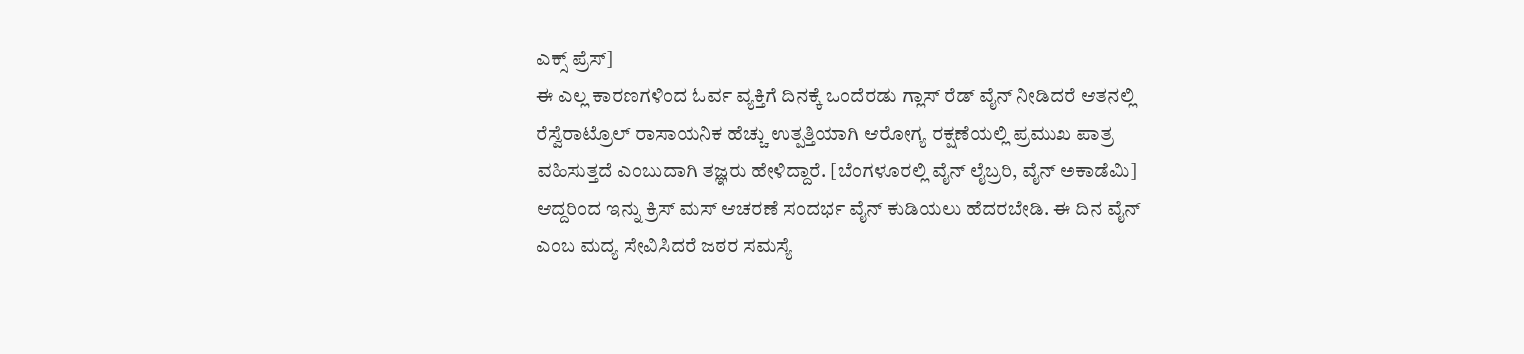ಎಕ್ಸ್ ಪ್ರೆಸ್]
ಈ ಎಲ್ಲ ಕಾರಣಗಳಿಂದ ಓರ್ವ ವ್ಯಕ್ತಿಗೆ ದಿನಕ್ಕೆ ಒಂದೆರಡು ಗ್ಲಾಸ್ ರೆಡ್ ವೈನ್ ನೀಡಿದರೆ ಆತನಲ್ಲಿ ರೆಸ್ವೆರಾಟ್ರೊಲ್ ರಾಸಾಯನಿಕ ಹೆಚ್ಚು ಉತ್ಪತ್ತಿಯಾಗಿ ಆರೋಗ್ಯ ರಕ್ಷಣೆಯಲ್ಲಿ ಪ್ರಮುಖ ಪಾತ್ರ ವಹಿಸುತ್ತದೆ ಎಂಬುದಾಗಿ ತಜ್ಞರು ಹೇಳಿದ್ದಾರೆ. [ಬೆಂಗಳೂರಲ್ಲಿ ವೈನ್ ಲೈಬ್ರರಿ, ವೈನ್ ಅಕಾಡೆಮಿ]
ಆದ್ದರಿಂದ ಇನ್ನು ಕ್ರಿಸ್ ಮಸ್ ಆಚರಣೆ ಸಂದರ್ಭ ವೈನ್ ಕುಡಿಯಲು ಹೆದರಬೇಡಿ. ಈ ದಿನ ವೈನ್ ಎಂಬ ಮದ್ಯ ಸೇವಿಸಿದರೆ ಜಠರ ಸಮಸ್ಯೆ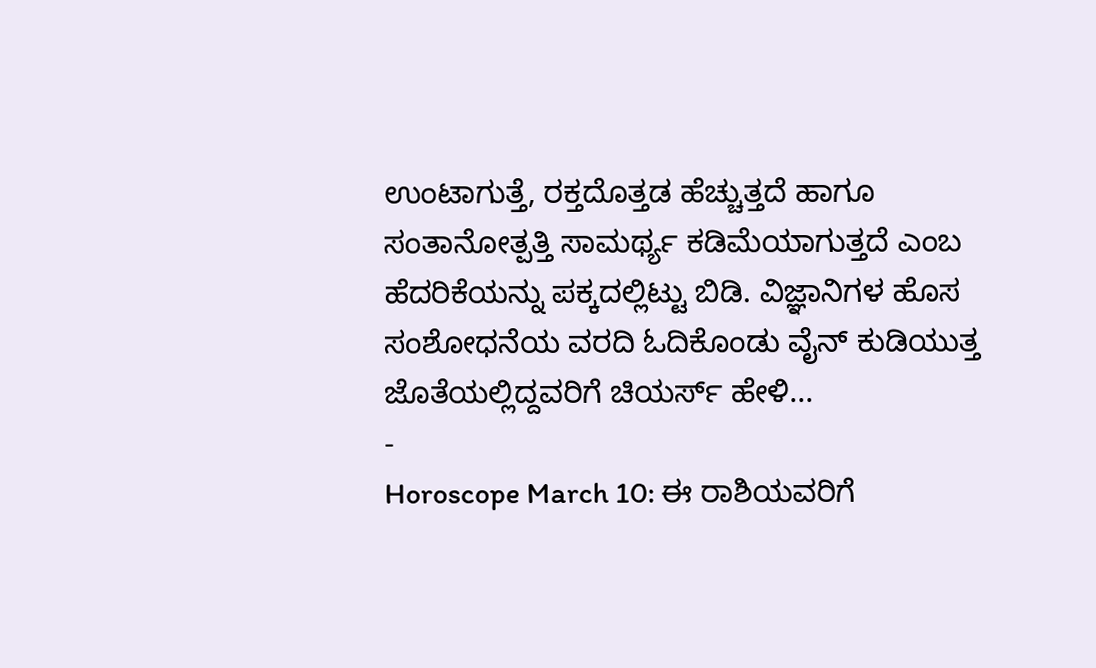ಉಂಟಾಗುತ್ತೆ, ರಕ್ತದೊತ್ತಡ ಹೆಚ್ಚುತ್ತದೆ ಹಾಗೂ ಸಂತಾನೋತ್ಪತ್ತಿ ಸಾಮರ್ಥ್ಯ ಕಡಿಮೆಯಾಗುತ್ತದೆ ಎಂಬ ಹೆದರಿಕೆಯನ್ನು ಪಕ್ಕದಲ್ಲಿಟ್ಟು ಬಿಡಿ. ವಿಜ್ಞಾನಿಗಳ ಹೊಸ ಸಂಶೋಧನೆಯ ವರದಿ ಓದಿಕೊಂಡು ವೈನ್ ಕುಡಿಯುತ್ತ ಜೊತೆಯಲ್ಲಿದ್ದವರಿಗೆ ಚಿಯರ್ಸ್ ಹೇಳಿ...
-
Horoscope March 10: ಈ ರಾಶಿಯವರಿಗೆ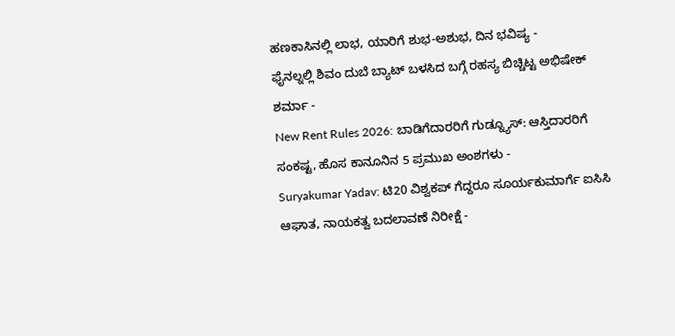ಹಣಕಾಸಿನಲ್ಲಿ ಲಾಭ, ಯಾರಿಗೆ ಶುಭ-ಅಶುಭ, ದಿನ ಭವಿಷ್ಯ -
ಫೈನಲ್ನಲ್ಲಿ ಶಿವಂ ದುಬೆ ಬ್ಯಾಟ್ ಬಳಸಿದ ಬಗ್ಗೆ ರಹಸ್ಯ ಬಿಚ್ಚಿಟ್ಟ ಅಭಿಷೇಕ್ ಶರ್ಮಾ -
New Rent Rules 2026: ಬಾಡಿಗೆದಾರರಿಗೆ ಗುಡ್ನ್ಯೂಸ್: ಆಸ್ತಿದಾರರಿಗೆ ಸಂಕಷ್ಟ, ಹೊಸ ಕಾನೂನಿನ 5 ಪ್ರಮುಖ ಅಂಶಗಳು -
Suryakumar Yadav: ಟಿ20 ವಿಶ್ವಕಪ್ ಗೆದ್ದರೂ ಸೂರ್ಯಕುಮಾರ್ಗೆ ಐಸಿಸಿ ಆಘಾತ, ನಾಯಕತ್ವ ಬದಲಾವಣೆ ನಿರೀಕ್ಷೆ -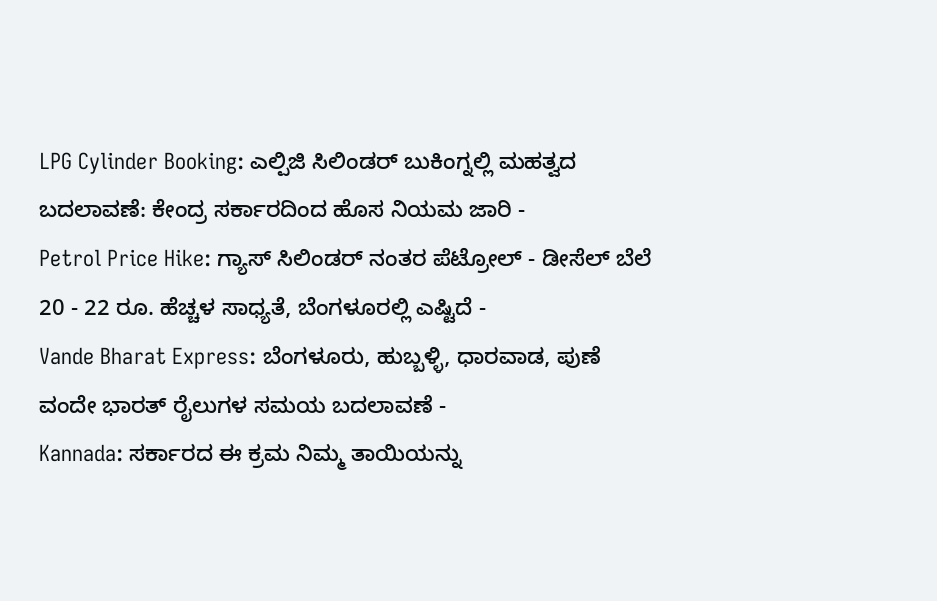LPG Cylinder Booking: ಎಲ್ಪಿಜಿ ಸಿಲಿಂಡರ್ ಬುಕಿಂಗ್ನಲ್ಲಿ ಮಹತ್ವದ ಬದಲಾವಣೆ: ಕೇಂದ್ರ ಸರ್ಕಾರದಿಂದ ಹೊಸ ನಿಯಮ ಜಾರಿ -
Petrol Price Hike: ಗ್ಯಾಸ್ ಸಿಲಿಂಡರ್ ನಂತರ ಪೆಟ್ರೋಲ್ - ಡೀಸೆಲ್ ಬೆಲೆ 20 - 22 ರೂ. ಹೆಚ್ಚಳ ಸಾಧ್ಯತೆ, ಬೆಂಗಳೂರಲ್ಲಿ ಎಷ್ಟಿದೆ -
Vande Bharat Express: ಬೆಂಗಳೂರು, ಹುಬ್ಬಳ್ಳಿ, ಧಾರವಾಡ, ಪುಣೆ ವಂದೇ ಭಾರತ್ ರೈಲುಗಳ ಸಮಯ ಬದಲಾವಣೆ -
Kannada: ಸರ್ಕಾರದ ಈ ಕ್ರಮ ನಿಮ್ಮ ತಾಯಿಯನ್ನು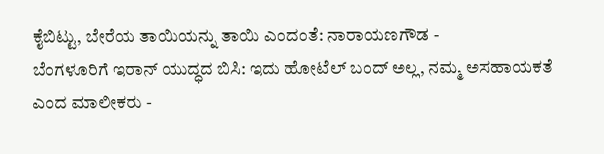ಕೈಬಿಟ್ಟು, ಬೇರೆಯ ತಾಯಿಯನ್ನು ತಾಯಿ ಎಂದಂತೆ: ನಾರಾಯಣಗೌಡ -
ಬೆಂಗಳೂರಿಗೆ ಇರಾನ್ ಯುದ್ಧದ ಬಿಸಿ: ಇದು ಹೋಟೆಲ್ ಬಂದ್ ಅಲ್ಲ, ನಮ್ಮ ಅಸಹಾಯಕತೆ ಎಂದ ಮಾಲೀಕರು -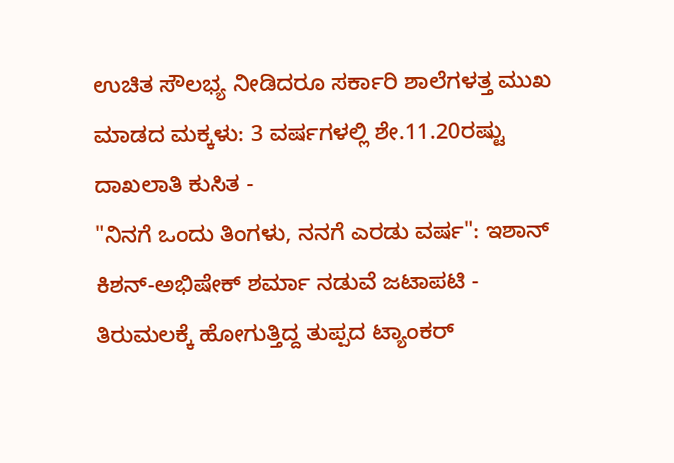ಉಚಿತ ಸೌಲಭ್ಯ ನೀಡಿದರೂ ಸರ್ಕಾರಿ ಶಾಲೆಗಳತ್ತ ಮುಖ ಮಾಡದ ಮಕ್ಕಳು: 3 ವರ್ಷಗಳಲ್ಲಿ ಶೇ.11.20ರಷ್ಟು ದಾಖಲಾತಿ ಕುಸಿತ -
"ನಿನಗೆ ಒಂದು ತಿಂಗಳು, ನನಗೆ ಎರಡು ವರ್ಷ": ಇಶಾನ್ ಕಿಶನ್-ಅಭಿಷೇಕ್ ಶರ್ಮಾ ನಡುವೆ ಜಟಾಪಟಿ -
ತಿರುಮಲಕ್ಕೆ ಹೋಗುತ್ತಿದ್ದ ತುಪ್ಪದ ಟ್ಯಾಂಕರ್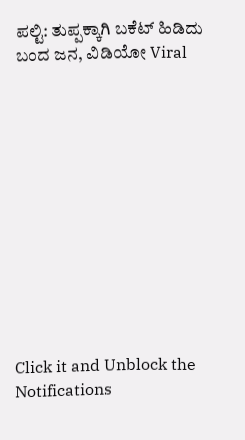ಪಲ್ಟಿ: ತುಪ್ಪಕ್ಕಾಗಿ ಬಕೆಟ್ ಹಿಡಿದು ಬಂದ ಜನ, ವಿಡಿಯೋ Viral












Click it and Unblock the Notifications